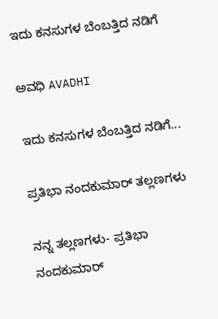ಇದು ಕನಸುಗಳ ಬೆಂಬತ್ತಿದ ನಡಿಗೆ‍

ಅವಧಿ AVADHI

ಇದು ಕನಸುಗಳ ಬೆಂಬತ್ತಿದ ನಡಿಗೆ...

ಪ್ರತಿಭಾ ನಂದಕುಮಾರ್ ತಲ್ಲಣಗಳು

ನನ್ನ ತಲ್ಲಣಗಳು- ಪ್ರತಿಭಾ ನಂದಕುಮಾರ್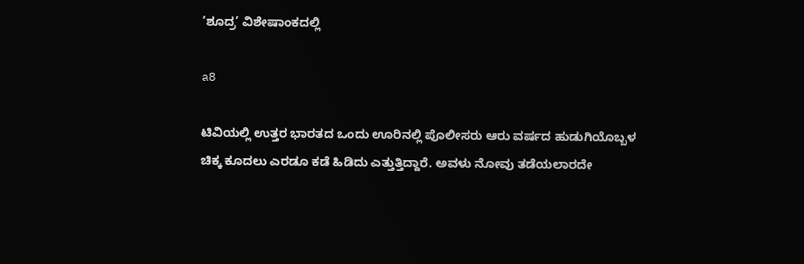‘ಶೂದ್ರ’ ವಿಶೇಷಾಂಕದಲ್ಲಿ

a8

ಟಿವಿಯಲ್ಲಿ ಉತ್ತರ ಭಾರತದ ಒಂದು ಊರಿನಲ್ಲಿ ಪೊಲೀಸರು ಆರು ವರ್ಷದ ಹುಡುಗಿಯೊಬ್ಬಳ ಚಿಕ್ಕ ಕೂದಲು ಎರಡೂ ಕಡೆ ಹಿಡಿದು ಎತ್ತುತ್ತಿದ್ದಾರೆ. ಅವಳು ನೋವು ತಡೆಯಲಾರದೇ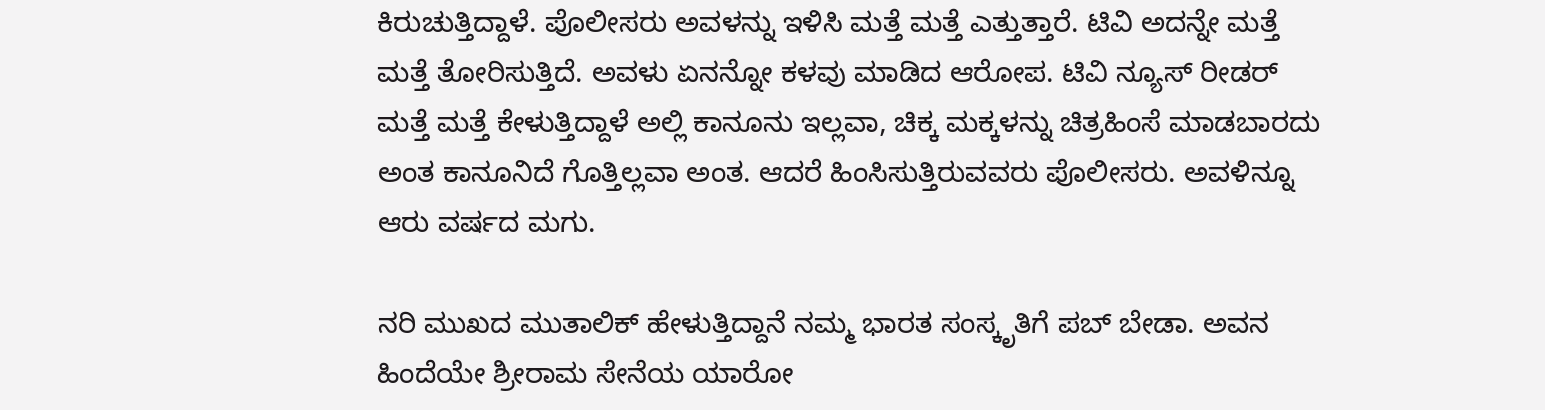ಕಿರುಚುತ್ತಿದ್ದಾಳೆ. ಪೊಲೀಸರು ಅವಳನ್ನು ಇಳಿಸಿ ಮತ್ತೆ ಮತ್ತೆ ಎತ್ತುತ್ತಾರೆ. ಟಿವಿ ಅದನ್ನೇ ಮತ್ತೆ ಮತ್ತೆ ತೋರಿಸುತ್ತಿದೆ. ಅವಳು ಏನನ್ನೋ ಕಳವು ಮಾಡಿದ ಆರೋಪ. ಟಿವಿ ನ್ಯೂಸ್ ರೀಡರ್ ಮತ್ತೆ ಮತ್ತೆ ಕೇಳುತ್ತಿದ್ದಾಳೆ ಅಲ್ಲಿ ಕಾನೂನು ಇಲ್ಲವಾ, ಚಿಕ್ಕ ಮಕ್ಕಳನ್ನು ಚಿತ್ರಹಿಂಸೆ ಮಾಡಬಾರದು ಅಂತ ಕಾನೂನಿದೆ ಗೊತ್ತಿಲ್ಲವಾ ಅಂತ. ಆದರೆ ಹಿಂಸಿಸುತ್ತಿರುವವರು ಪೊಲೀಸರು. ಅವಳಿನ್ನೂ ಆರು ವರ್ಷದ ಮಗು.

ನರಿ ಮುಖದ ಮುತಾಲಿಕ್ ಹೇಳುತ್ತಿದ್ದಾನೆ ನಮ್ಮ ಭಾರತ ಸಂಸ್ಕೃತಿಗೆ ಪಬ್ ಬೇಡಾ. ಅವನ ಹಿಂದೆಯೇ ಶ್ರೀರಾಮ ಸೇನೆಯ ಯಾರೋ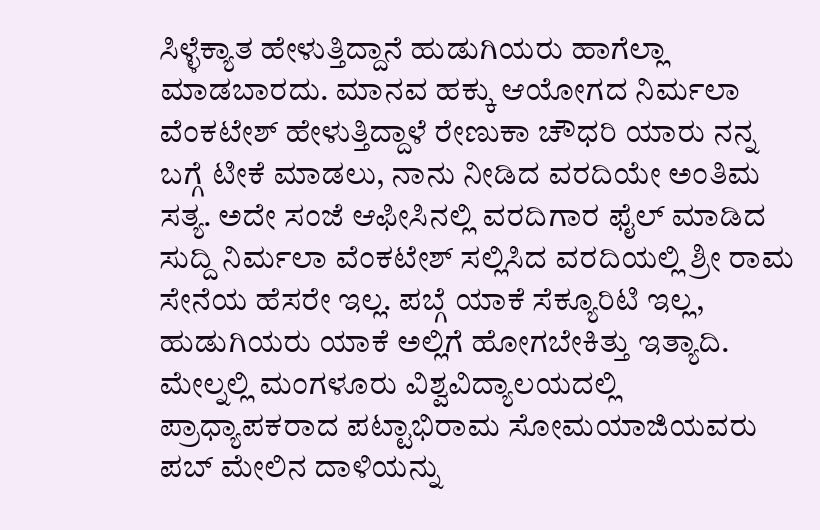ಸಿಳ್ಳೆಕ್ಯಾತ ಹೇಳುತ್ತಿದ್ದಾನೆ ಹುಡುಗಿಯರು ಹಾಗೆಲ್ಲಾ ಮಾಡಬಾರದು. ಮಾನವ ಹಕ್ಕು ಆಯೋಗದ ನಿರ್ಮಲಾ ವೆಂಕಟೇಶ್ ಹೇಳುತ್ತಿದ್ದಾಳೆ ರೇಣುಕಾ ಚೌಧರಿ ಯಾರು ನನ್ನ ಬಗ್ಗೆ ಟೀಕೆ ಮಾಡಲು, ನಾನು ನೀಡಿದ ವರದಿಯೇ ಅಂತಿಮ ಸತ್ಯ. ಅದೇ ಸಂಜೆ ಆಫೀಸಿನಲ್ಲಿ ವರದಿಗಾರ ಫೈಲ್ ಮಾಡಿದ ಸುದ್ದಿ ನಿರ್ಮಲಾ ವೆಂಕಟೇಶ್ ಸಲ್ಲಿಸಿದ ವರದಿಯಲ್ಲಿ ಶ್ರೀ ರಾಮ ಸೇನೆಯ ಹೆಸರೇ ಇಲ್ಲ. ಪಬ್ಗೆ ಯಾಕೆ ಸೆಕ್ಯೂರಿಟಿ ಇಲ್ಲ, ಹುಡುಗಿಯರು ಯಾಕೆ ಅಲ್ಲಿಗೆ ಹೋಗಬೇಕಿತ್ತು ಇತ್ಯಾದಿ. ಮೇಲ್ನಲ್ಲಿ ಮಂಗಳೂರು ವಿಶ್ವವಿದ್ಯಾಲಯದಲ್ಲಿ ಪ್ರಾಧ್ಯಾಪಕರಾದ ಪಟ್ಟಾಭಿರಾಮ ಸೋಮಯಾಜಿಯವರು ಪಬ್ ಮೇಲಿನ ದಾಳಿಯನ್ನು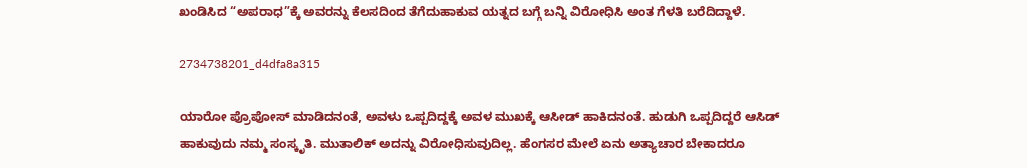ಖಂಡಿಸಿದ “ಅಪರಾಧ”ಕ್ಕೆ ಅವರನ್ನು ಕೆಲಸದಿಂದ ತೆಗೆದುಹಾಕುವ ಯತ್ನದ ಬಗ್ಗೆ ಬನ್ನಿ ವಿರೋಧಿಸಿ ಅಂತ ಗೆಳತಿ ಬರೆದಿದ್ದಾಳೆ.

2734738201_d4dfa8a315

ಯಾರೋ ಪ್ರೊಪೋಸ್ ಮಾಡಿದನಂತೆ, ಅವಳು ಒಪ್ಪದಿದ್ದಕ್ಕೆ ಅವಳ ಮುಖಕ್ಕೆ ಆಸೀಡ್ ಹಾಕಿದನಂತೆ. ಹುಡುಗಿ ಒಪ್ಪದಿದ್ದರೆ ಆಸಿಡ್ ಹಾಕುವುದು ನಮ್ಮ ಸಂಸ್ಕೃತಿ. ಮುತಾಲಿಕ್ ಅದನ್ನು ವಿರೋಧಿಸುವುದಿಲ್ಲ. ಹೆಂಗಸರ ಮೇಲೆ ಏನು ಅತ್ಯಾಚಾರ ಬೇಕಾದರೂ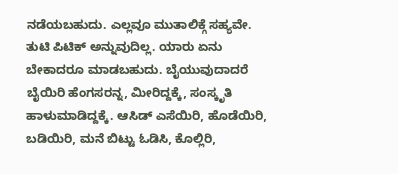ನಡೆಯಬಹುದು. ಎಲ್ಲವೂ ಮುತಾಲಿಕ್ಗೆ ಸಹ್ಯವೇ. ತುಟಿ ಪಿಟಿಕ್ ಅನ್ನುವುದಿಲ್ಲ. ಯಾರು ಏನು ಬೇಕಾದರೂ ಮಾಡಬಹುದು. ಬೈಯುವುದಾದರೆ ಬೈಯಿರಿ ಹೆಂಗಸರನ್ನ, ಮೀರಿದ್ದಕ್ಕೆ, ಸಂಸ್ಕೃತಿ ಹಾಳುಮಾಡಿದ್ದಕ್ಕೆ. ಆಸಿಡ್ ಎಸೆಯಿರಿ, ಹೊಡೆಯಿರಿ, ಬಡಿಯಿರಿ, ಮನೆ ಬಿಟ್ಟು ಓಡಿಸಿ, ಕೊಲ್ಲಿರಿ,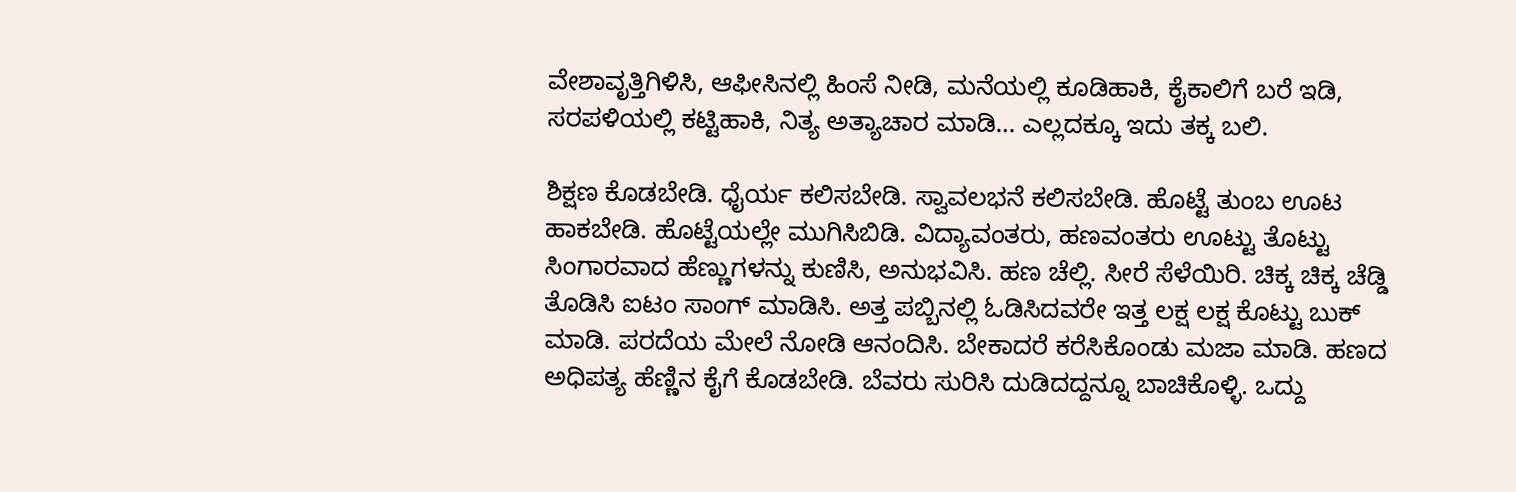ವೇಶಾವೃತ್ತಿಗಿಳಿಸಿ, ಆಫೀಸಿನಲ್ಲಿ ಹಿಂಸೆ ನೀಡಿ, ಮನೆಯಲ್ಲಿ ಕೂಡಿಹಾಕಿ, ಕೈಕಾಲಿಗೆ ಬರೆ ಇಡಿ, ಸರಪಳಿಯಲ್ಲಿ ಕಟ್ಟಿಹಾಕಿ, ನಿತ್ಯ ಅತ್ಯಾಚಾರ ಮಾಡಿ… ಎಲ್ಲದಕ್ಕೂ ಇದು ತಕ್ಕ ಬಲಿ.

ಶಿಕ್ಷಣ ಕೊಡಬೇಡಿ. ಧೈರ್ಯ ಕಲಿಸಬೇಡಿ. ಸ್ವಾವಲಭನೆ ಕಲಿಸಬೇಡಿ. ಹೊಟ್ಟೆ ತುಂಬ ಊಟ ಹಾಕಬೇಡಿ. ಹೊಟ್ಟೆಯಲ್ಲೇ ಮುಗಿಸಿಬಿಡಿ. ವಿದ್ಯಾವಂತರು, ಹಣವಂತರು ಊಟ್ಟು ತೊಟ್ಟು ಸಿಂಗಾರವಾದ ಹೆಣ್ಣುಗಳನ್ನು ಕುಣಿಸಿ, ಅನುಭವಿಸಿ. ಹಣ ಚೆಲ್ಲಿ. ಸೀರೆ ಸೆಳೆಯಿರಿ. ಚಿಕ್ಕ ಚಿಕ್ಕ ಚೆಡ್ಡಿ ತೊಡಿಸಿ ಐಟಂ ಸಾಂಗ್ ಮಾಡಿಸಿ. ಅತ್ತ ಪಬ್ಬಿನಲ್ಲಿ ಓಡಿಸಿದವರೇ ಇತ್ತ ಲಕ್ಷ ಲಕ್ಷ ಕೊಟ್ಟು ಬುಕ್ ಮಾಡಿ. ಪರದೆಯ ಮೇಲೆ ನೋಡಿ ಆನಂದಿಸಿ. ಬೇಕಾದರೆ ಕರೆಸಿಕೊಂಡು ಮಜಾ ಮಾಡಿ. ಹಣದ ಅಧಿಪತ್ಯ ಹೆಣ್ಣಿನ ಕೈಗೆ ಕೊಡಬೇಡಿ. ಬೆವರು ಸುರಿಸಿ ದುಡಿದದ್ದನ್ನೂ ಬಾಚಿಕೊಳ್ಳಿ. ಒದ್ದು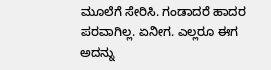ಮೂಲೆಗೆ ಸೇರಿಸಿ. ಗಂಡಾದರೆ ಹಾದರ ಪರವಾಗಿಲ್ಲ. ಏನೀಗ. ಎಲ್ಲರೂ ಈಗ ಅದನ್ನು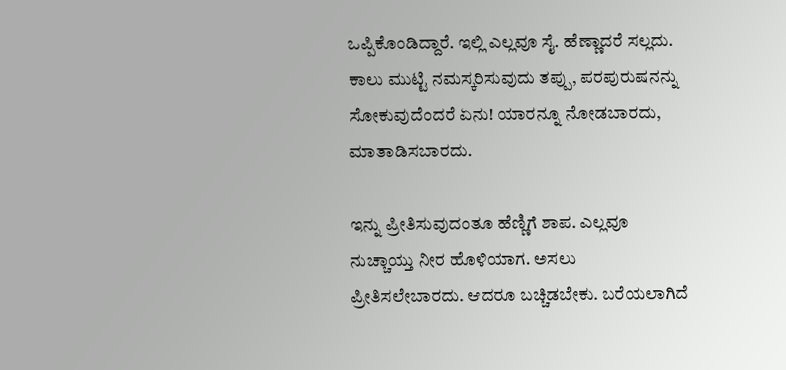ಒಪ್ಪಿಕೊಂಡಿದ್ದಾರೆ. ಇಲ್ಲಿ ಎಲ್ಲವೂ ಸೈ. ಹೆಣ್ಣಾದರೆ ಸಲ್ಲದು. ಕಾಲು ಮುಟ್ಟಿ ನಮಸ್ಕರಿಸುವುದು ತಪ್ಪು, ಪರಪುರುಷನನ್ನು ಸೋಕುವುದೆಂದರೆ ಏನು! ಯಾರನ್ನೂ ನೋಡಬಾರದು, ಮಾತಾಡಿಸಬಾರದು.

ಇನ್ನು ಪ್ರೀತಿಸುವುದಂತೂ ಹೆಣ್ಣಿಗೆ ಶಾಪ. ಎಲ್ಲವೂ ನುಚ್ಚಾಯ್ತು ನೀರ ಹೊಳಿಯಾಗ. ಅಸಲು ಪ್ರೀತಿಸಲೇಬಾರದು. ಆದರೂ ಬಚ್ಚಿಡಬೇಕು. ಬರೆಯಲಾಗಿದೆ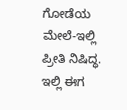ಗೋಡೆಯ ಮೇಲೆ-ಇಲ್ಲಿ ಪ್ರೀತಿ ನಿಷಿದ್ಧ. ಇಲ್ಲಿ ಈಗ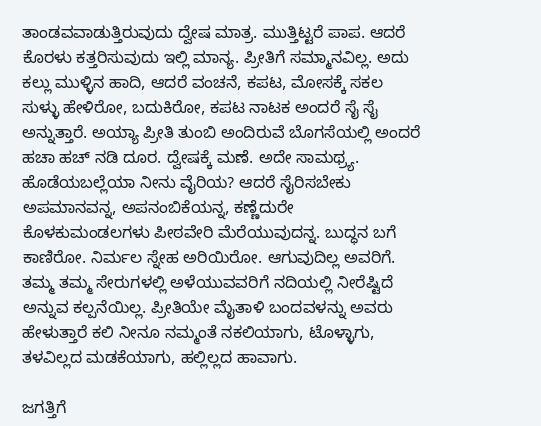ತಾಂಡವವಾಡುತ್ತಿರುವುದು ದ್ವೇಷ ಮಾತ್ರ. ಮುತ್ತಿಟ್ಟರೆ ಪಾಪ. ಆದರೆ ಕೊರಳು ಕತ್ತರಿಸುವುದು ಇಲ್ಲಿ ಮಾನ್ಯ. ಪ್ರೀತಿಗೆ ಸಮ್ಮಾನವಿಲ್ಲ. ಅದು ಕಲ್ಲು ಮುಳ್ಳಿನ ಹಾದಿ, ಆದರೆ ವಂಚನೆ, ಕಪಟ, ಮೋಸಕ್ಕೆ ಸಕಲ ಸುಳ್ಳು ಹೇಳಿರೋ, ಬದುಕಿರೋ, ಕಪಟ ನಾಟಕ ಅಂದರೆ ಸೈ ಸೈ ಅನ್ನುತ್ತಾರೆ. ಅಯ್ಯಾ ಪ್ರೀತಿ ತುಂಬಿ ಅಂದಿರುವೆ ಬೊಗಸೆಯಲ್ಲಿ ಅಂದರೆ ಹಚಾ ಹಚ್ ನಡಿ ದೂರ. ದ್ವೇಷಕ್ಕೆ ಮಣೆ. ಅದೇ ಸಾಮಥ್ರ್ಯ. ಹೊಡೆಯಬಲ್ಲೆಯಾ ನೀನು ವೈರಿಯ? ಆದರೆ ಸೈರಿಸಬೇಕು ಅಪಮಾನವನ್ನ, ಅಪನಂಬಿಕೆಯನ್ನ, ಕಣ್ಣೆದುರೇ ಕೊಳಕುಮಂಡಲಗಳು ಪೀಠವೇರಿ ಮೆರೆಯುವುದನ್ನ. ಬುದ್ಧನ ಬಗೆ ಕಾಣಿರೋ. ನಿರ್ಮಲ ಸ್ನೇಹ ಅರಿಯಿರೋ. ಆಗುವುದಿಲ್ಲ ಅವರಿಗೆ. ತಮ್ಮ ತಮ್ಮ ಸೇರುಗಳಲ್ಲಿ ಅಳೆಯುವವರಿಗೆ ನದಿಯಲ್ಲಿ ನೀರೆಷ್ಟಿದೆ ಅನ್ನುವ ಕಲ್ಪನೆಯಿಲ್ಲ. ಪ್ರೀತಿಯೇ ಮೈತಾಳಿ ಬಂದವಳನ್ನು ಅವರು ಹೇಳುತ್ತಾರೆ ಕಲಿ ನೀನೂ ನಮ್ಮಂತೆ ನಕಲಿಯಾಗು, ಟೊಳ್ಳಾಗು, ತಳವಿಲ್ಲದ ಮಡಕೆಯಾಗು, ಹಲ್ಲಿಲ್ಲದ ಹಾವಾಗು.

ಜಗತ್ತಿಗೆ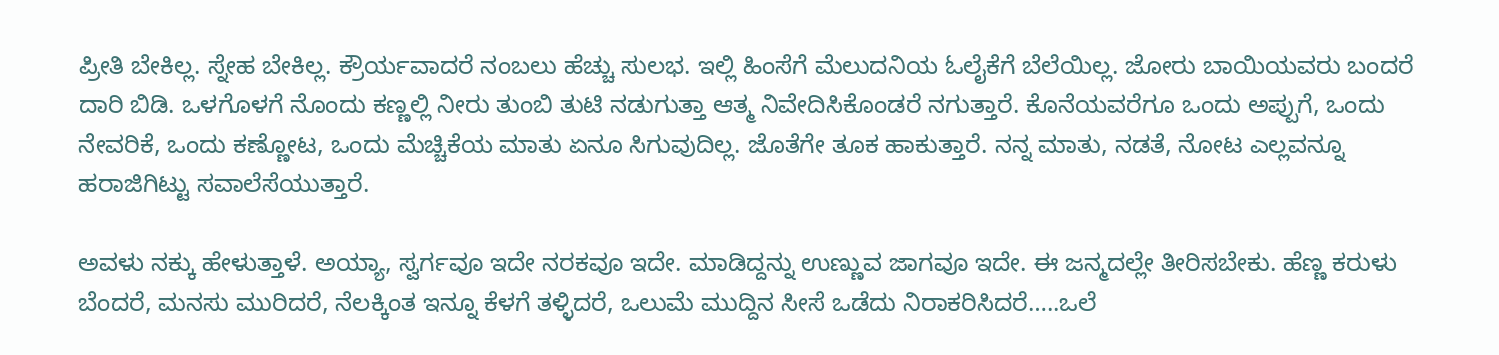ಪ್ರೀತಿ ಬೇಕಿಲ್ಲ. ಸ್ನೇಹ ಬೇಕಿಲ್ಲ. ಕ್ರೌರ್ಯವಾದರೆ ನಂಬಲು ಹೆಚ್ಚು ಸುಲಭ. ಇಲ್ಲಿ ಹಿಂಸೆಗೆ ಮೆಲುದನಿಯ ಓಲೈಕೆಗೆ ಬೆಲೆಯಿಲ್ಲ. ಜೋರು ಬಾಯಿಯವರು ಬಂದರೆ ದಾರಿ ಬಿಡಿ. ಒಳಗೊಳಗೆ ನೊಂದು ಕಣ್ಣಲ್ಲಿ ನೀರು ತುಂಬಿ ತುಟಿ ನಡುಗುತ್ತಾ ಆತ್ಮ ನಿವೇದಿಸಿಕೊಂಡರೆ ನಗುತ್ತಾರೆ. ಕೊನೆಯವರೆಗೂ ಒಂದು ಅಪ್ಪುಗೆ, ಒಂದು ನೇವರಿಕೆ, ಒಂದು ಕಣ್ಣೋಟ, ಒಂದು ಮೆಚ್ಚಿಕೆಯ ಮಾತು ಏನೂ ಸಿಗುವುದಿಲ್ಲ. ಜೊತೆಗೇ ತೂಕ ಹಾಕುತ್ತಾರೆ. ನನ್ನ ಮಾತು, ನಡತೆ, ನೋಟ ಎಲ್ಲವನ್ನೂ ಹರಾಜಿಗಿಟ್ಟು ಸವಾಲೆಸೆಯುತ್ತಾರೆ.

ಅವಳು ನಕ್ಕು ಹೇಳುತ್ತಾಳೆ. ಅಯ್ಯಾ, ಸ್ವರ್ಗವೂ ಇದೇ ನರಕವೂ ಇದೇ. ಮಾಡಿದ್ದನ್ನು ಉಣ್ಣುವ ಜಾಗವೂ ಇದೇ. ಈ ಜನ್ಮದಲ್ಲೇ ತೀರಿಸಬೇಕು. ಹೆಣ್ಣ ಕರುಳು ಬೆಂದರೆ, ಮನಸು ಮುರಿದರೆ, ನೆಲಕ್ಕಿಂತ ಇನ್ನೂ ಕೆಳಗೆ ತಳ್ಳಿದರೆ, ಒಲುಮೆ ಮುದ್ದಿನ ಸೀಸೆ ಒಡೆದು ನಿರಾಕರಿಸಿದರೆ…..ಒಲೆ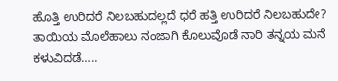ಹೊತ್ತಿ ಉರಿದರೆ ನಿಲಬಹುದಲ್ಲದೆ ಧರೆ ಹತ್ತಿ ಉರಿದರೆ ನಿಲಬಹುದೇ? ತಾಯಿಯ ಮೊಲೆಹಾಲು ನಂಜಾಗಿ ಕೊಲುವೊಡೆ ನಾರಿ ತನ್ನಯ ಮನೆ ಕಳುವಿದಡೆ…..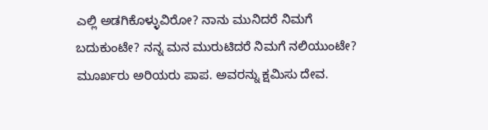ಎಲ್ಲಿ ಅಡಗಿಕೊಳ್ಳುವಿರೋ? ನಾನು ಮುನಿದರೆ ನಿಮಗೆ ಬದುಕುಂಟೇ? ನನ್ನ ಮನ ಮುರುಟಿದರೆ ನಿಮಗೆ ನಲಿಯುಂಟೇ? ಮೂರ್ಖರು ಅರಿಯರು ಪಾಪ. ಅವರನ್ನು ಕ್ಷಮಿಸು ದೇವ.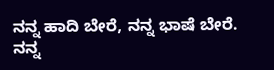ನನ್ನ ಹಾದಿ ಬೇರೆ, ನನ್ನ ಭಾಷೆ ಬೇರೆ. ನನ್ನ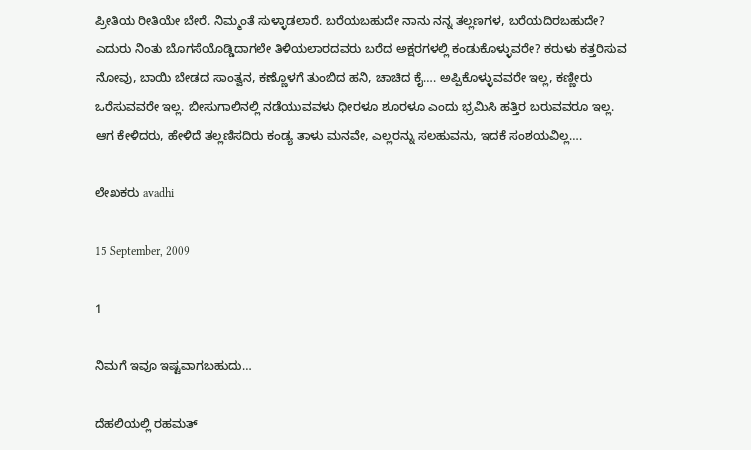ಪ್ರೀತಿಯ ರೀತಿಯೇ ಬೇರೆ. ನಿಮ್ಮಂತೆ ಸುಳ್ಳಾಡಲಾರೆ. ಬರೆಯಬಹುದೇ ನಾನು ನನ್ನ ತಲ್ಲಣಗಳ, ಬರೆಯದಿರಬಹುದೇ? ಎದುರು ನಿಂತು ಬೊಗಸೆಯೊಡ್ಡಿದಾಗಲೇ ತಿಳಿಯಲಾರದವರು ಬರೆದ ಅಕ್ಷರಗಳಲ್ಲಿ ಕಂಡುಕೊಳ್ಳುವರೇ? ಕರುಳು ಕತ್ತರಿಸುವ ನೋವು, ಬಾಯಿ ಬೇಡದ ಸಾಂತ್ವನ, ಕಣ್ಣೊಳಗೆ ತುಂಬಿದ ಹನಿ, ಚಾಚಿದ ಕೈ…. ಅಪ್ಪಿಕೊಳ್ಳುವವರೇ ಇಲ್ಲ, ಕಣ್ಣೀರು ಒರೆಸುವವರೇ ಇಲ್ಲ. ಬೀಸುಗಾಲಿನಲ್ಲಿ ನಡೆಯುವವಳು ಧೀರಳೂ ಶೂರಳೂ ಎಂದು ಭ್ರಮಿಸಿ ಹತ್ತಿರ ಬರುವವರೂ ಇಲ್ಲ. ಆಗ ಕೇಳಿದರು, ಹೇಳಿದೆ ತಲ್ಲಣಿಸದಿರು ಕಂಡ್ಯ ತಾಳು ಮನವೇ, ಎಲ್ಲರನ್ನು ಸಲಹುವನು, ಇದಕೆ ಸಂಶಯವಿಲ್ಲ….

ಲೇಖಕರು avadhi

15 September, 2009

1

ನಿಮಗೆ ಇವೂ ಇಷ್ಟವಾಗಬಹುದು…

ದೆಹಲಿಯಲ್ಲಿ ರಹಮತ್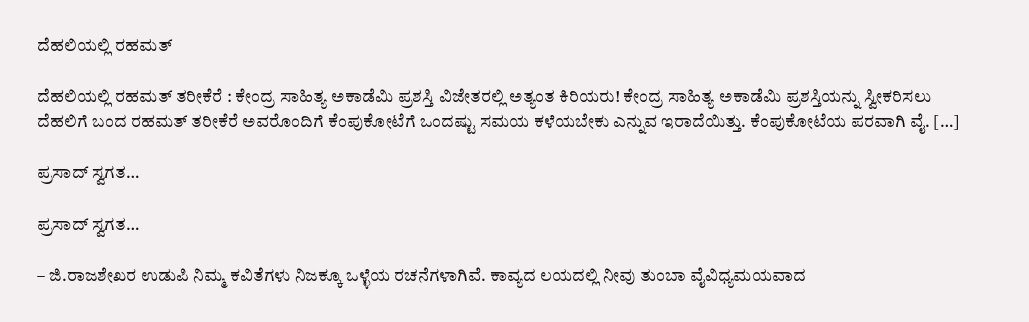ದೆಹಲಿಯಲ್ಲಿ ರಹಮತ್

ದೆಹಲಿಯಲ್ಲಿ ರಹಮತ್ ತರೀಕೆರೆ : ಕೇಂದ್ರ ಸಾಹಿತ್ಯ ಅಕಾಡೆಮಿ ಪ್ರಶಸ್ತಿ ವಿಜೇತರಲ್ಲಿ ಅತ್ಯಂತ ಕಿರಿಯರು! ಕೇಂದ್ರ ಸಾಹಿತ್ಯ ಅಕಾಡೆಮಿ ಪ್ರಶಸ್ತಿಯನ್ನು ಸ್ವೀಕರಿಸಲು ದೆಹಲಿಗೆ ಬಂದ ರಹಮತ್ ತರೀಕೆರೆ ಅವರೊಂದಿಗೆ ಕೆಂಪುಕೋಟೆಗೆ ಒಂದಷ್ಟು ಸಮಯ ಕಳೆಯಬೇಕು ಎನ್ನುವ ಇರಾದೆಯಿತ್ತು. ಕೆಂಪುಕೋಟೆಯ ಪರವಾಗಿ ವೈ. […]

ಪ್ರಸಾದ್ ಸ್ವಗತ…

ಪ್ರಸಾದ್ ಸ್ವಗತ…

– ಜಿ.ರಾಜಶೇಖರ ಉಡುಪಿ ನಿಮ್ಮ ಕವಿತೆಗಳು ನಿಜಕ್ಕೂ ಒಳ್ಳೆಯ ರಚನೆಗಳಾಗಿವೆ. ಕಾವ್ಯದ ಲಯದಲ್ಲಿ ನೀವು ತುಂಬಾ ವೈವಿಧ್ಯಮಯವಾದ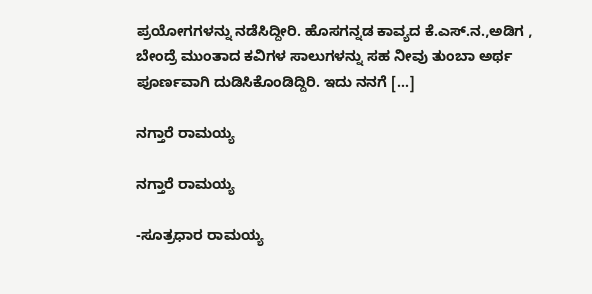ಪ್ರಯೋಗಗಳನ್ನು ನಡೆಸಿದ್ದೀರಿ. ಹೊಸಗನ್ನಡ ಕಾವ್ಯದ ಕೆ.ಎಸ್.ನ.,ಅಡಿಗ , ಬೇಂದ್ರೆ ಮುಂತಾದ ಕವಿಗಳ ಸಾಲುಗಳನ್ನು ಸಹ ನೀವು ತುಂಬಾ ಅರ್ಥ ಪೂರ್ಣವಾಗಿ ದುಡಿಸಿಕೊಂಡಿದ್ದಿರಿ. ಇದು ನನಗೆ […]

ನಗ್ತಾರೆ ರಾಮಯ್ಯ

ನಗ್ತಾರೆ ರಾಮಯ್ಯ

-ಸೂತ್ರಧಾರ ರಾಮಯ್ಯ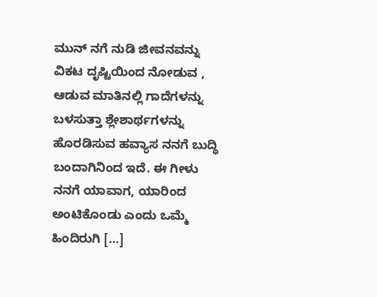ಮುನ್ ನಗೆ ನುಡಿ ಜೀವನವನ್ನು ವಿಕಟ ದೃಷ್ಟಿಯಿಂದ ನೋಡುವ , ಆಡುವ ಮಾತಿನಲ್ಲಿ ಗಾದೆಗಳನ್ನು ಬಳಸುತ್ತಾ ಶ್ಲೇಶಾರ್ಥಗಳನ್ನು ಹೊರಡಿಸುವ ಹವ್ಯಾಸ ನನಗೆ ಬುದ್ಧಿ ಬಂದಾಗಿನಿಂದ ಇದೆ. ಈ ಗೀಳು ನನಗೆ ಯಾವಾಗ, ಯಾರಿಂದ ಅಂಟಿಕೊಂಡು ಎಂದು ಒಮ್ಮೆ ಹಿಂದಿರುಗಿ […]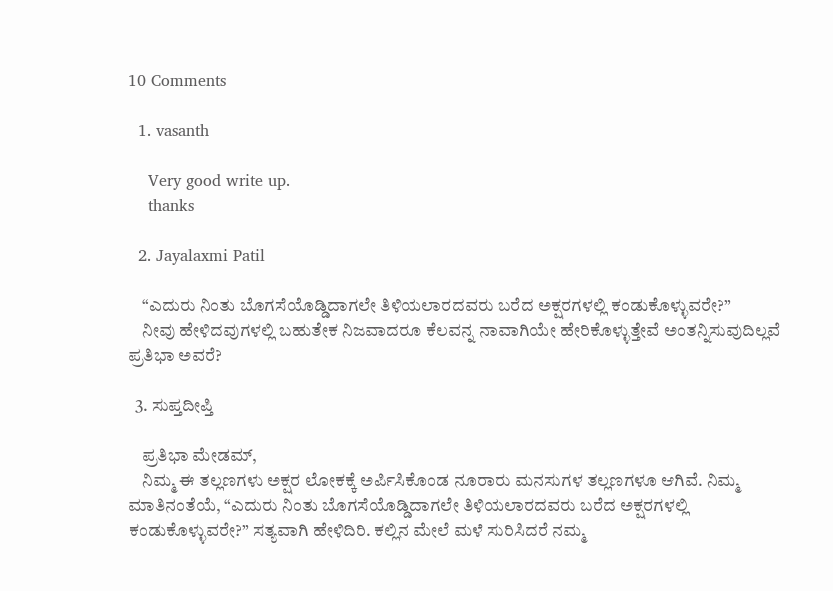10 Comments

  1. vasanth

    Very good write up.
    thanks

  2. Jayalaxmi Patil

    “ಎದುರು ನಿಂತು ಬೊಗಸೆಯೊಡ್ಡಿದಾಗಲೇ ತಿಳಿಯಲಾರದವರು ಬರೆದ ಅಕ್ಷರಗಳಲ್ಲಿ ಕಂಡುಕೊಳ್ಳುವರೇ?”
    ನೀವು ಹೇಳಿದವುಗಳಲ್ಲಿ ಬಹುತೇಕ ನಿಜವಾದರೂ ಕೆಲವನ್ನ ನಾವಾಗಿಯೇ ಹೇರಿಕೊಳ್ಳುತ್ತೇವೆ ಅಂತನ್ನಿಸುವುದಿಲ್ಲವೆ ಪ್ರತಿಭಾ ಅವರೆ?

  3. ಸುಪ್ತದೀಪ್ತಿ

    ಪ್ರತಿಭಾ ಮೇಡಮ್,
    ನಿಮ್ಮ ಈ ತಲ್ಲಣಗಳು ಅಕ್ಷರ ಲೋಕಕ್ಕೆ ಅರ್ಪಿಸಿಕೊಂಡ ನೂರಾರು ಮನಸುಗಳ ತಲ್ಲಣಗಳೂ ಆಗಿವೆ. ನಿಮ್ಮ ಮಾತಿನಂತೆಯೆ, “ಎದುರು ನಿಂತು ಬೊಗಸೆಯೊಡ್ಡಿದಾಗಲೇ ತಿಳಿಯಲಾರದವರು ಬರೆದ ಅಕ್ಷರಗಳಲ್ಲಿ ಕಂಡುಕೊಳ್ಳುವರೇ?” ಸತ್ಯವಾಗಿ ಹೇಳಿದಿರಿ. ಕಲ್ಲಿನ ಮೇಲೆ ಮಳೆ ಸುರಿಸಿದರೆ ನಮ್ಮ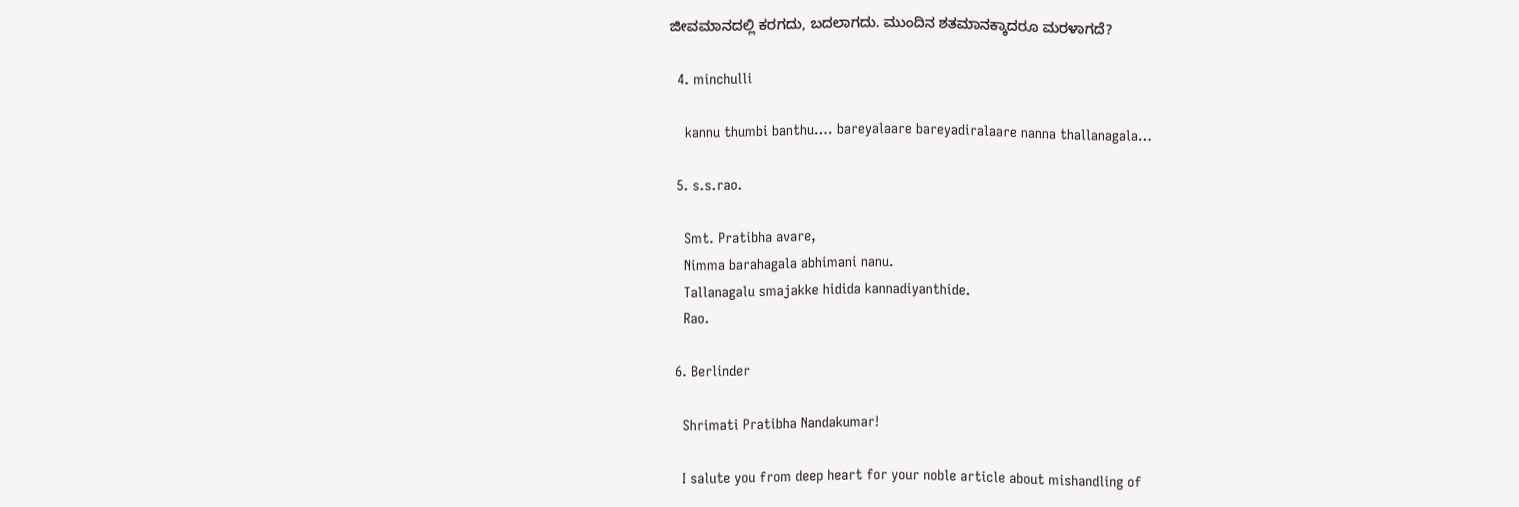ಜೀವಮಾನದಲ್ಲಿ ಕರಗದು, ಬದಲಾಗದು. ಮುಂದಿನ ಶತಮಾನಕ್ಕಾದರೂ ಮರಳಾಗದೆ?

  4. minchulli

    kannu thumbi banthu…. bareyalaare bareyadiralaare nanna thallanagala…

  5. s.s.rao.

    Smt. Pratibha avare,
    Nimma barahagala abhimani nanu.
    Tallanagalu smajakke hidida kannadiyanthide.
    Rao.

  6. Berlinder

    Shrimati Pratibha Nandakumar!

    I salute you from deep heart for your noble article about mishandling of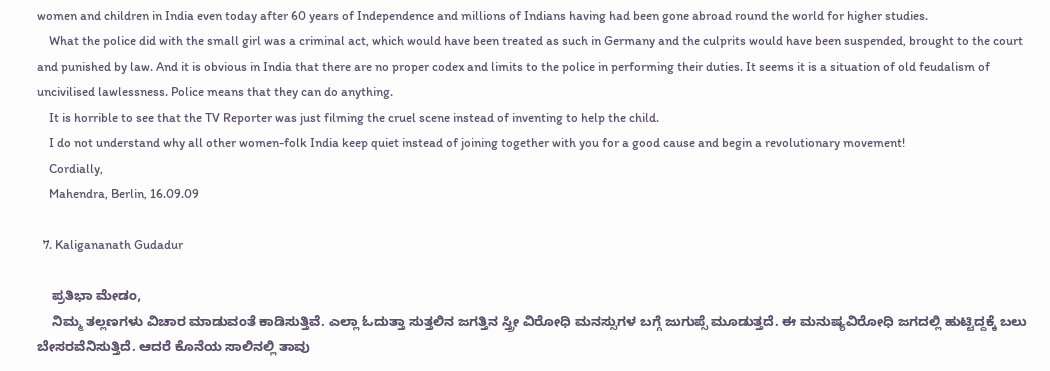women and children in India even today after 60 years of Independence and millions of Indians having had been gone abroad round the world for higher studies.
    What the police did with the small girl was a criminal act, which would have been treated as such in Germany and the culprits would have been suspended, brought to the court and punished by law. And it is obvious in India that there are no proper codex and limits to the police in performing their duties. It seems it is a situation of old feudalism of uncivilised lawlessness. Police means that they can do anything.
    It is horrible to see that the TV Reporter was just filming the cruel scene instead of inventing to help the child.
    I do not understand why all other women-folk India keep quiet instead of joining together with you for a good cause and begin a revolutionary movement!
    Cordially,
    Mahendra, Berlin, 16.09.09

  7. Kaligananath Gudadur

    ಪ್ರತಿಭಾ ಮೇಡಂ,
    ನಿಮ್ಮ ತಲ್ಲಣಗಳು ವಿಚಾರ ಮಾಡುವಂತೆ ಕಾಡಿಸುತ್ತಿವೆ. ಎಲ್ಲಾ ಓದುತ್ತಾ ಸುತ್ತಲಿನ ಜಗತ್ತಿನ ಸ್ತ್ರೀ ವಿರೋಧಿ ಮನಸ್ಸುಗಳ ಬಗ್ಗೆ ಜುಗುಪ್ಸೆ ಮೂಡುತ್ತದೆ. ಈ ಮನುಷ್ಯವಿರೋಧಿ ಜಗದಲ್ಲಿ ಹುಟ್ಟಿದ್ದಕ್ಕೆ ಬಲು ಬೇಸರವೆನಿಸುತ್ತಿದೆ. ಆದರೆ ಕೊನೆಯ ಸಾಲಿನಲ್ಲಿ ತಾವು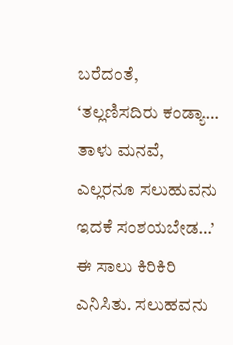ಬರೆದಂತೆ, ‘ತಲ್ಲಣಿಸದಿರು ಕಂಡ್ಯಾ… ತಾಳು ಮನವೆ, ಎಲ್ಲರನೂ ಸಲುಹುವನು ಇದಕೆ ಸಂಶಯಬೇಡ…’ ಈ ಸಾಲು ಕಿರಿಕಿರಿ ಎನಿಸಿತು. ಸಲುಹವನು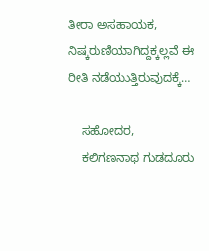ತೀರಾ ಅಸಹಾಯಕ, ನಿಷ್ಕರುಣಿಯಾಗಿದ್ದಕ್ಕಲ್ಲವೆ ಈ ರೀತಿ ನಡೆಯುತ್ತಿರುವುದಕ್ಕೆ…

    ಸಹೋದರ,
    ಕಲಿಗಣನಾಥ ಗುಡದೂರು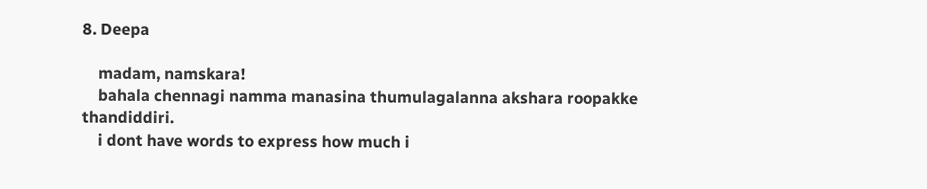8. Deepa

    madam, namskara!
    bahala chennagi namma manasina thumulagalanna akshara roopakke thandiddiri.
    i dont have words to express how much i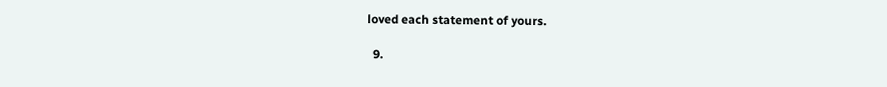loved each statement of yours.

  9.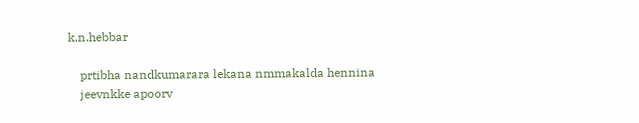k.n.hebbar

    prtibha nandkumarara lekana nmmakalda hennina
    jeevnkke apoorv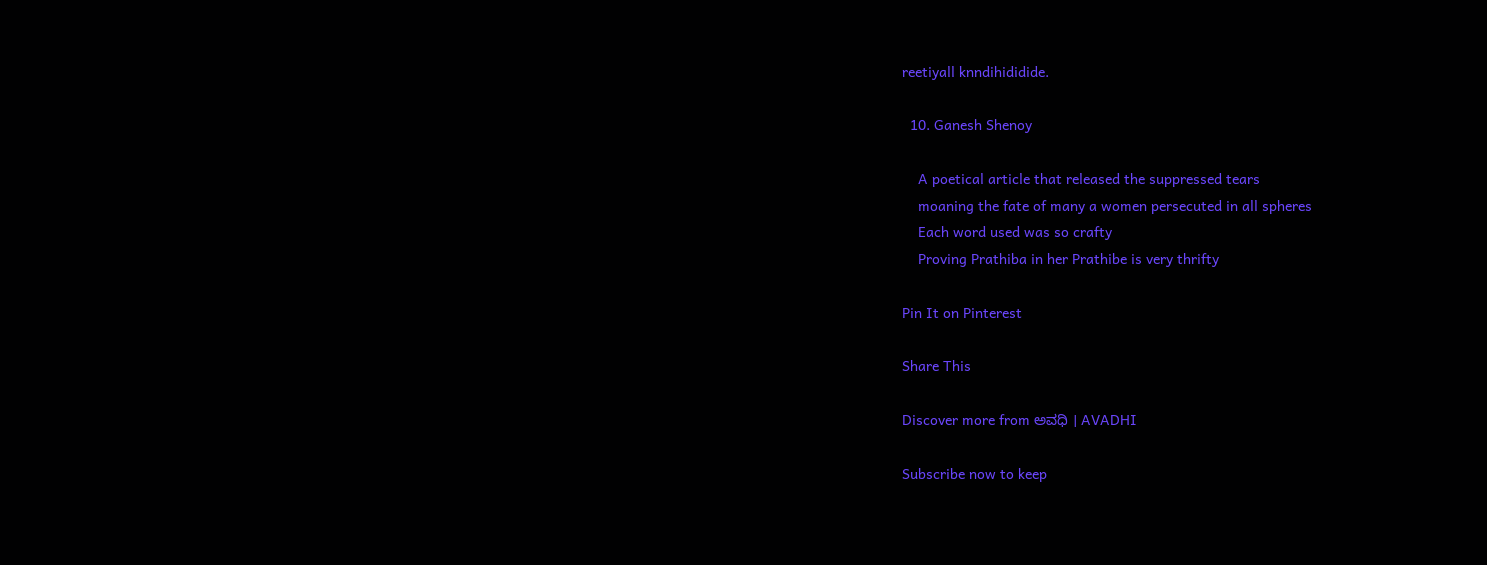reetiyall knndihididide.

  10. Ganesh Shenoy

    A poetical article that released the suppressed tears
    moaning the fate of many a women persecuted in all spheres
    Each word used was so crafty
    Proving Prathiba in her Prathibe is very thrifty

Pin It on Pinterest

Share This

Discover more from ಅವಧಿ । AVADHI

Subscribe now to keep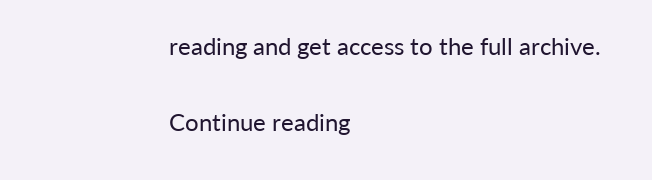reading and get access to the full archive.

Continue reading